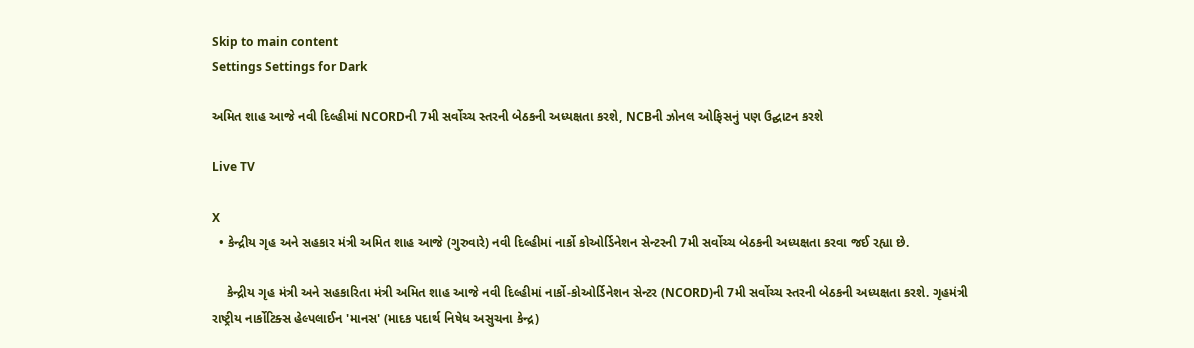Skip to main content
Settings Settings for Dark

અમિત શાહ આજે નવી દિલ્હીમાં NCORDની 7મી સર્વોચ્ચ સ્તરની બેઠકની અધ્યક્ષતા કરશે, NCBની ઝોનલ ઓફિસનું પણ ઉદ્ઘાટન કરશે

Live TV

X
  • કેન્દ્રીય ગૃહ અને સહકાર મંત્રી અમિત શાહ આજે (ગુરુવારે) નવી દિલ્હીમાં નાર્કો કોઓર્ડિનેશન સેન્ટરની 7મી સર્વોચ્ચ બેઠકની અધ્યક્ષતા કરવા જઈ રહ્યા છે.

    કેન્દ્રીય ગૃહ મંત્રી અને સહકારિતા મંત્રી અમિત શાહ આજે નવી દિલ્હીમાં નાર્કો-કોઓર્ડિનેશન સેન્ટર (NCORD)ની 7મી સર્વોચ્ચ સ્તરની બેઠકની અધ્યક્ષતા કરશે. ગૃહમંત્રી રાષ્ટ્રીય નાર્કોટિક્સ હેલ્પલાઈન 'માનસ' (માદક પદાર્થ નિષેધ અસુચના કેન્દ્ર)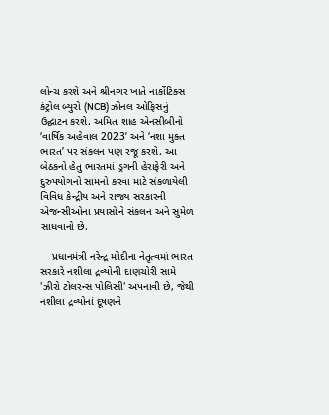લોન્ચ કરશે અને શ્રીનગર ખાતે નાર્કોટિક્સ કંટ્રોલ બ્યુરો (NCB) ઝોનલ ઓફિસનું ઉદ્ઘાટન કરશે. અમિત શાહ એનસીબીનો ‘વાર્ષિક અહેવાલ 2023’ અને ‘નશા મુક્ત ભારત’ પર સંકલન પણ રજૂ કરશે. આ બેઠકનો હેતુ ભારતમાં ડ્રગની હેરાફેરી અને દુરુપયોગનો સામનો કરવા માટે સંકળાયેલી વિવિધ કેન્દ્રીય અને રાજ્ય સરકારની એજન્સીઓના પ્રયાસોને સંકલન અને સુમેળ સાધવાનો છે.

    પ્રધાનમંત્રી નરેન્દ્ર મોદીના નેતૃત્વમાં ભારત સરકારે નશીલા દ્રવ્યોની દાણચોરી સામે 'ઝીરો ટોલરન્સ પોલિસી' અપનાવી છે, જેથી નશીલા દ્રવ્યોનાં દૂષણને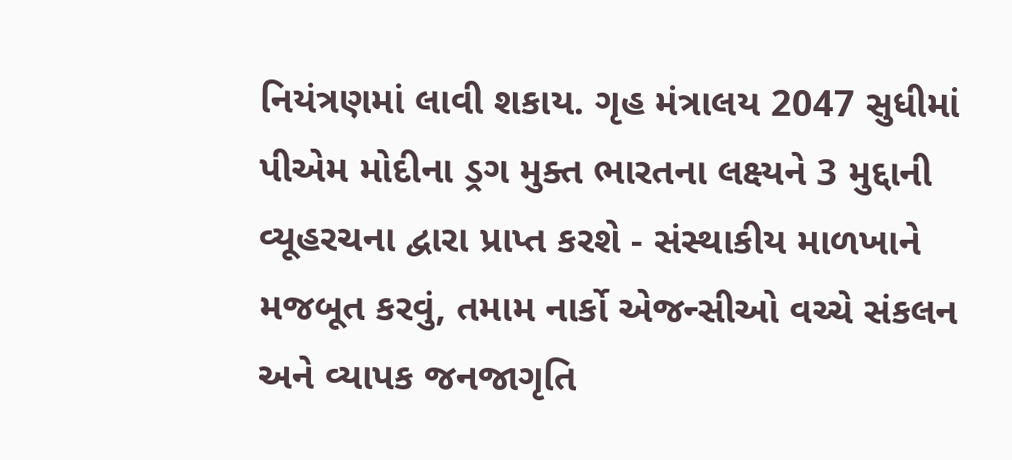નિયંત્રણમાં લાવી શકાય. ગૃહ મંત્રાલય 2047 સુધીમાં પીએમ મોદીના ડ્રગ મુક્ત ભારતના લક્ષ્યને 3 મુદ્દાની વ્યૂહરચના દ્વારા પ્રાપ્ત કરશે - સંસ્થાકીય માળખાને મજબૂત કરવું, તમામ નાર્કો એજન્સીઓ વચ્ચે સંકલન અને વ્યાપક જનજાગૃતિ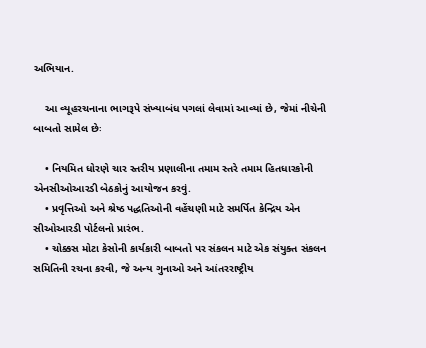અભિયાન.

    આ વ્યૂહરચનાના ભાગરૂપે સંખ્યાબંધ પગલાં લેવામાં આવ્યાં છે, જેમાં નીચેની બાબતો સામેલ છેઃ

    • નિયમિત ધોરણે ચાર સ્તરીય પ્રણાલીના તમામ સ્તરે તમામ હિતધારકોની એનસીઓઆરડી બેઠકોનું આયોજન કરવું.
    • પ્રવૃત્તિઓ અને શ્રેષ્ઠ પદ્ધતિઓની વહેંચણી માટે સમર્પિત કેન્દ્રિય એન સીઓઆરડી પોર્ટલનો પ્રારંભ.
    • ચોક્કસ મોટા કેસોની કાર્યકારી બાબતો પર સંકલન માટે એક સંયુક્ત સંકલન સમિતિની રચના કરવી, જે અન્ય ગુનાઓ અને આંતરરાષ્ટ્રીય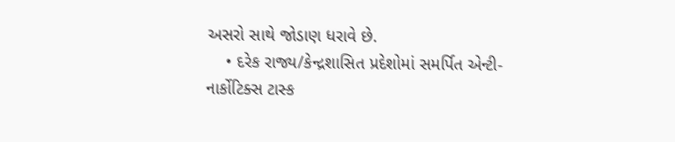અસરો સાથે જોડાણ ધરાવે છે.
    • દરેક રાજ્ય/કેન્દ્રશાસિત પ્રદેશોમાં સમર્પિત એન્ટી-નાર્કોટિક્સ ટાસ્ક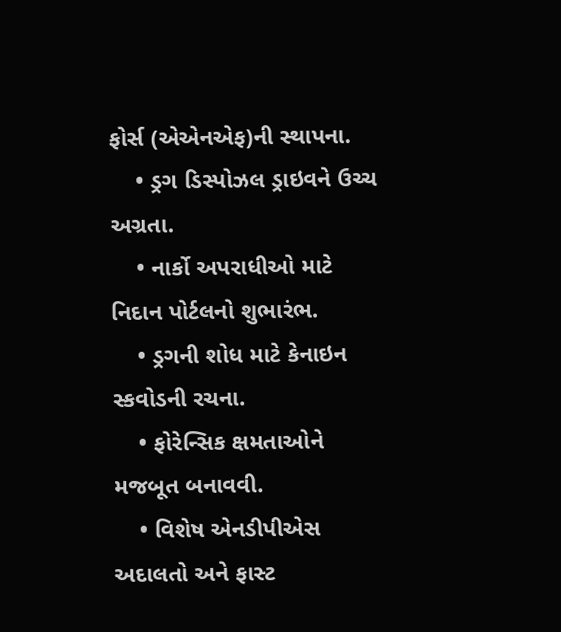ફોર્સ (એએનએફ)ની સ્થાપના.
    • ડ્રગ ડિસ્પોઝલ ડ્રાઇવને ઉચ્ચ અગ્રતા.
    • નાર્કો અપરાધીઓ માટે નિદાન પોર્ટલનો શુભારંભ.
    • ડ્રગની શોધ માટે કેનાઇન સ્કવોડની રચના.
    • ફોરેન્સિક ક્ષમતાઓને મજબૂત બનાવવી.
    • વિશેષ એનડીપીએસ અદાલતો અને ફાસ્ટ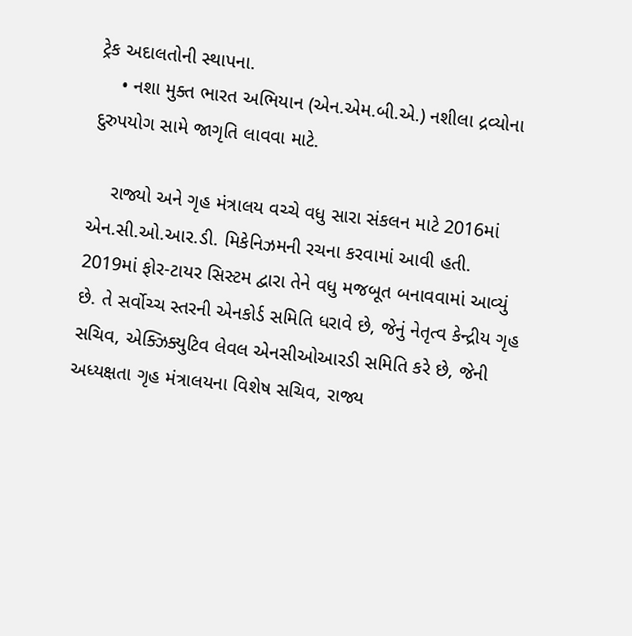ટ્રેક અદાલતોની સ્થાપના.
    • નશા મુક્ત ભારત અભિયાન (એન.એમ.બી.એ.) નશીલા દ્રવ્યોના દુરુપયોગ સામે જાગૃતિ લાવવા માટે.

    રાજ્યો અને ગૃહ મંત્રાલય વચ્ચે વધુ સારા સંકલન માટે 2016માં એન.સી.ઓ.આર.ડી. મિકેનિઝમની રચના કરવામાં આવી હતી. 2019માં ફોર-ટાયર સિસ્ટમ દ્વારા તેને વધુ મજબૂત બનાવવામાં આવ્યું છે. તે સર્વોચ્ચ સ્તરની એનકોર્ડ સમિતિ ધરાવે છે, જેનું નેતૃત્વ કેન્દ્રીય ગૃહ સચિવ, એક્ઝિક્યુટિવ લેવલ એનસીઓઆરડી સમિતિ કરે છે, જેની અધ્યક્ષતા ગૃહ મંત્રાલયના વિશેષ સચિવ, રાજ્ય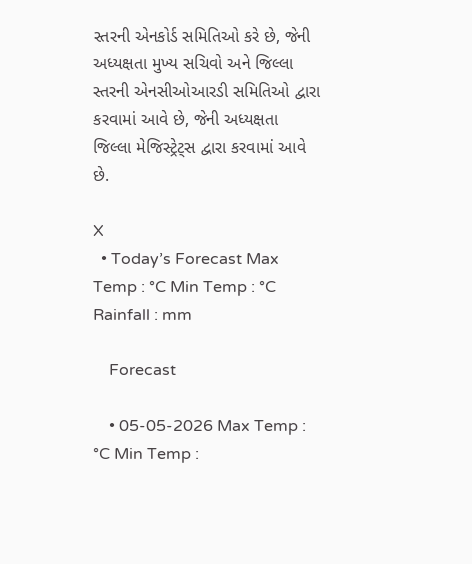સ્તરની એનકોર્ડ સમિતિઓ કરે છે, જેની અધ્યક્ષતા મુખ્ય સચિવો અને જિલ્લા સ્તરની એનસીઓઆરડી સમિતિઓ દ્વારા કરવામાં આવે છે, જેની અધ્યક્ષતા જિલ્લા મેજિસ્ટ્રેટ્સ દ્વારા કરવામાં આવે છે.

X
  • Today’s Forecast Max Temp : °C Min Temp : °C Rainfall : mm

    Forecast

    • 05-05-2026 Max Temp : °C Min Temp :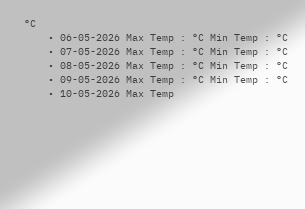°C
    • 06-05-2026 Max Temp : °C Min Temp : °C
    • 07-05-2026 Max Temp : °C Min Temp : °C
    • 08-05-2026 Max Temp : °C Min Temp : °C
    • 09-05-2026 Max Temp : °C Min Temp : °C
    • 10-05-2026 Max Temp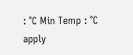: °C Min Temp : °C
apply